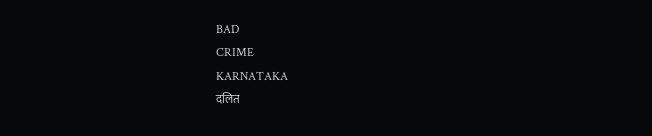BAD
CRIME
KARNATAKA
दलित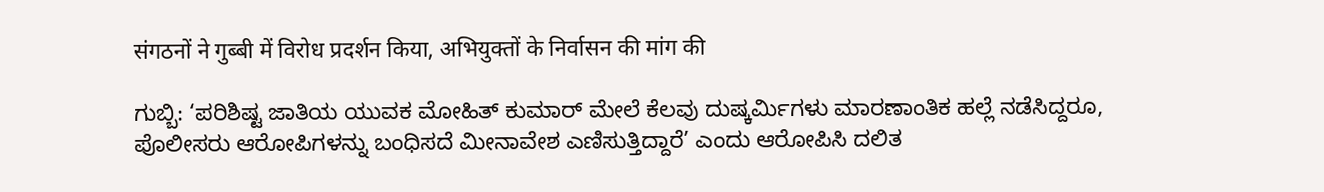संगठनों ने गुब्बी में विरोध प्रदर्शन किया, अभियुक्तों के निर्वासन की मांग की

ಗುಬ್ಬಿ: ‘ಪರಿಶಿಷ್ಟ ಜಾತಿಯ ಯುವಕ ಮೋಹಿತ್ ಕುಮಾರ್ ಮೇಲೆ ಕೆಲವು ದುಷ್ಕರ್ಮಿಗಳು ಮಾರಣಾಂತಿಕ ಹಲ್ಲೆ ನಡೆಸಿದ್ದರೂ, ಪೊಲೀಸರು ಆರೋಪಿಗಳನ್ನು ಬಂಧಿಸದೆ ಮೀನಾವೇಶ ಎಣಿಸುತ್ತಿದ್ದಾರೆ’ ಎಂದು ಆರೋಪಿಸಿ ದಲಿತ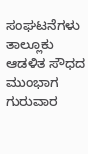ಸಂಘಟನೆಗಳು ತಾಲ್ಲೂಕು ಆಡಳಿತ ಸೌಧದ ಮುಂಭಾಗ ಗುರುವಾರ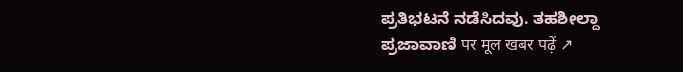ಪ್ರತಿಭಟನೆ ನಡೆಸಿದವು. ತಹಶೀಲ್ದಾ
ಪ್ರಜಾವಾಣಿ पर मूल खबर पढ़ें ↗